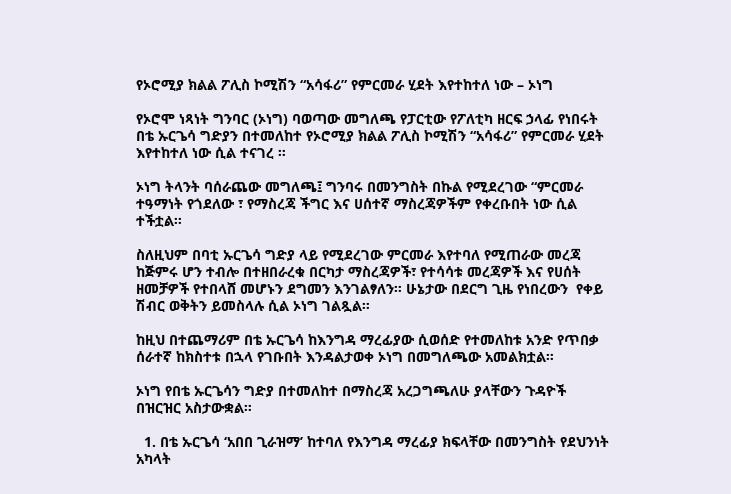የኦሮሚያ ክልል ፖሊስ ኮሚሽን “አሳፋሪ” የምርመራ ሂደት እየተከተለ ነው – ኦነግ

የኦሮሞ ነጻነት ግንባር (ኦነግ) ባወጣው መግለጫ የፓርቲው የፖለቲካ ዘርፍ ኃላፊ የነበሩት በቴ ኡርጌሳ ግድያን በተመለከተ የኦሮሚያ ክልል ፖሊስ ኮሚሽን “አሳፋሪ” የምርመራ ሂደት እየተከተለ ነው ሲል ተናገረ ።

ኦነግ ትላንት ባሰራጨው መግለጫ፤ ግንባሩ በመንግስት በኩል የሚደረገው “ምርመራ ተዓማነት የጎደለው ፣ የማስረጃ ችግር እና ሀሰተኛ ማስረጃዎችም የቀረቡበት ነው ሲል ተችቷል፡፡

ስለዚህም በባቲ ኡርጌሳ ግድያ ላይ የሚደረገው ምርመራ እየተባለ የሚጠራው መረጃ ከጅምሩ ሆን ተብሎ በተዘበራረቁ በርካታ ማስረጃዎች፣ የተሳሳቱ መረጃዎች እና የሀሰት ዘመቻዎች የተበላሸ መሆኑን ደግመን እንገልፃለን። ሁኔታው በደርግ ጊዜ የነበረውን  የቀይ ሽብር ወቅትን ይመስላሉ ሲል ኦነግ ገልጿል።

ከዚህ በተጨማሪም በቴ ኡርጌሳ ከእንግዳ ማረፊያው ሲወሰድ የተመለከቱ አንድ የጥበቃ ሰራተኛ ከክስተቱ በኋላ የገቡበት እንዳልታወቀ ኦነግ በመግለጫው አመልክቷል።

ኦነግ የበቴ ኡርጌሳን ግድያ በተመለከተ በማስረጃ አረጋግጫለሁ ያላቸውን ጉዳዮች በዝርዝር አስታውቋል።

  1. በቴ ኡርጌሳ ‘አበበ ጊራዝማ’ ከተባለ የእንግዳ ማረፊያ ክፍላቸው በመንግስት የደህንነት አካላት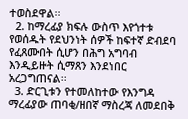ተወስደዋል፡፡
  2. ከማረፊያ ክፍሉ ውስጥ እየጎተቱ የወሰዱት የደህንነት ሰዎች ከፍተኛ ድብደባ የፈጸሙበት ሲሆን በሕግ አግባብ እንዲይዙት ሲማጸን እንደነበር አረጋግጠናል፡፡
  3. ድርጊቱን የተመለከተው የእንግዳ ማረፊያው ጠባቂ/ዘበኛ ማስረጃ ለመደበቅ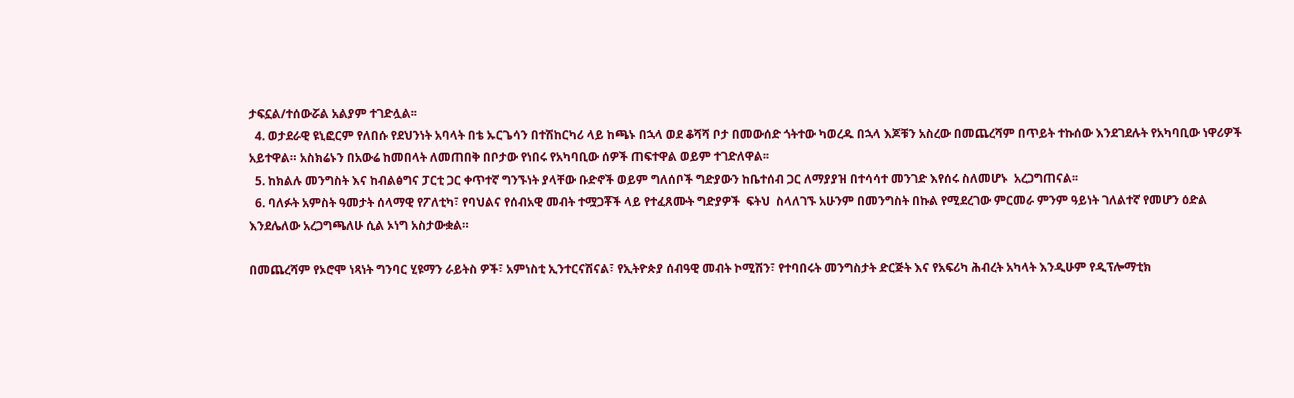ታፍኗል/ተሰውሯል አልያም ተገድሏል፡፡
  4. ወታደራዊ ዩኒፎርም የለበሱ የደህንነት አባላት በቴ ኡርጌሳን በተሽከርካሪ ላይ ከጫኑ በኋላ ወደ ቆሻሻ ቦታ በመውሰድ ጎትተው ካወረዱ በኋላ እጆቹን አስረው በመጨረሻም በጥይት ተኩሰው እንደገደሉት የአካባቢው ነዋሪዎች አይተዋል። አስክሬኑን በአውሬ ከመበላት ለመጠበቅ በቦታው የነበሩ የአካባቢው ሰዎች ጠፍተዋል ወይም ተገድለዋል፡፡
  5. ከክልሉ መንግስት እና ከብልፅግና ፓርቲ ጋር ቀጥተኛ ግንኙነት ያላቸው ቡድኖች ወይም ግለሰቦች ግድያውን ከቤተሰብ ጋር ለማያያዝ በተሳሳተ መንገድ እየሰሩ ስለመሆኑ  አረጋግጠናል፡፡
  6. ባለፉት አምስት ዓመታት ሰላማዊ የፖለቲካ፣ የባህልና የሰብአዊ መብት ተሟጋቾች ላይ የተፈጸሙት ግድያዎች  ፍትህ  ስላለገኙ አሁንም በመንግስት በኩል የሚደረገው ምርመራ ምንም ዓይነት ገለልተኛ የመሆን ዕድል እንደሌለው አረጋግጫለሁ ሲል ኦነግ አስታውቋል።

በመጨረሻም የኦሮሞ ነጻነት ግንባር ሂዩማን ራይትስ ዎች፣ አምነስቲ ኢንተርናሽናል፣ የኢትዮጵያ ሰብዓዊ መብት ኮሚሽን፣ የተባበሩት መንግስታት ድርጅት እና የአፍሪካ ሕብረት አካላት እንዲሁም የዲፕሎማቲክ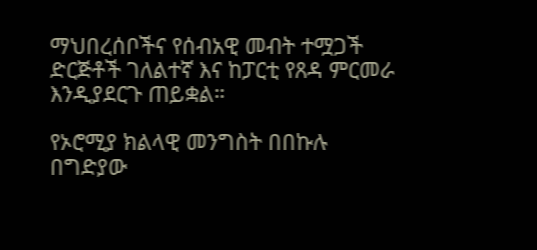ማህበረሰቦችና የሰብአዊ መብት ተሟጋች ድርጅቶች ገለልተኛ እና ከፓርቲ የጸዳ ምርመራ እንዲያደርጉ ጠይቋል።

የኦሮሚያ ክልላዊ መንግስት በበኩሉ በግድያው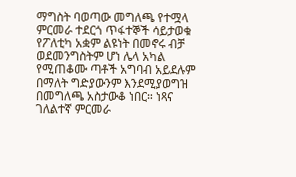ማግስት ባወጣው መግለጫ የተሟላ ምርመራ ተደርጎ ጥፋተኞች ሳይታወቁ የፖለቲካ አቋም ልዩነት በመኖሩ ብቻ ወደመንግስትም ሆነ ሌላ አካል የሚጠቆሙ ጣቶች አግባብ አይደሉም በማለት ግድያውንም እንደሚያወግዝ በመግለጫ አስታውቆ ነበር። ነጻና ገለልተኛ ምርመራ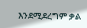እንደሚደረግም ቃል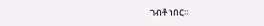ገብቶ ነበር።